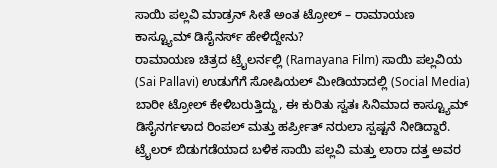ಸಾಯಿ ಪಲ್ಲವಿ ಮಾಡ್ರನ್ ಸೀತೆ ಅಂತ ಟ್ರೋಲ್ – ರಾಮಾಯಣ ಕಾಸ್ಟ್ಯೂಮ್ ಡಿಸೈನರ್ಸ್ ಹೇಳಿದ್ದೇನು?
ರಾಮಾಯಣ ಚಿತ್ರದ ಟ್ರೈಲರ್ನಲ್ಲಿ (Ramayana Film) ಸಾಯಿ ಪಲ್ಲವಿಯ (Sai Pallavi) ಉಡುಗೆಗೆ ಸೋಷಿಯಲ್ ಮೀಡಿಯಾದಲ್ಲಿ (Social Media) ಬಾರೀ ಟ್ರೋಲ್ ಕೇಳಿಬರುತ್ತಿದ್ದು, ಈ ಕುರಿತು ಸ್ವತಃ ಸಿನಿಮಾದ ಕಾಸ್ಟ್ಯೂಮ್ ಡಿಸೈನರ್ಗಳಾದ ರಿಂಪಲ್ ಮತ್ತು ಹರ್ಪ್ರೀತ್ ನರುಲಾ ಸ್ಪಷ್ಟನೆ ನೀಡಿದ್ದಾರೆ. ಟ್ರೈಲರ್ ಬಿಡುಗಡೆಯಾದ ಬಳಿಕ ಸಾಯಿ ಪಲ್ಲವಿ ಮತ್ತು ಲಾರಾ ದತ್ತ ಅವರ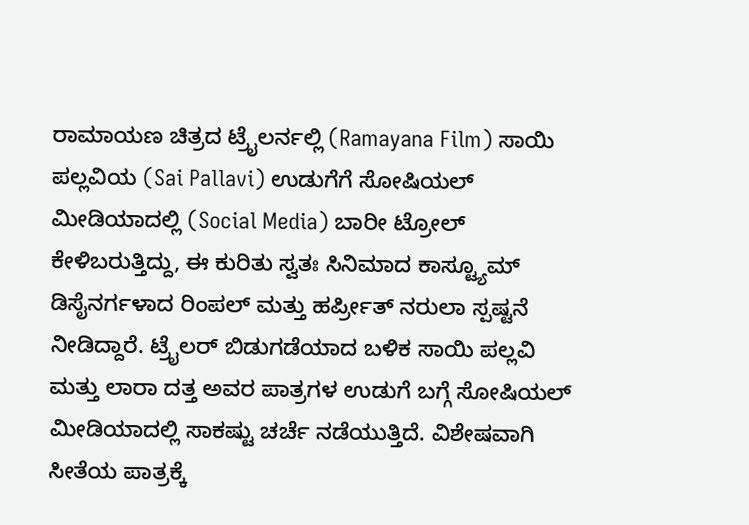ರಾಮಾಯಣ ಚಿತ್ರದ ಟ್ರೈಲರ್ನಲ್ಲಿ (Ramayana Film) ಸಾಯಿ ಪಲ್ಲವಿಯ (Sai Pallavi) ಉಡುಗೆಗೆ ಸೋಷಿಯಲ್ ಮೀಡಿಯಾದಲ್ಲಿ (Social Media) ಬಾರೀ ಟ್ರೋಲ್ ಕೇಳಿಬರುತ್ತಿದ್ದು, ಈ ಕುರಿತು ಸ್ವತಃ ಸಿನಿಮಾದ ಕಾಸ್ಟ್ಯೂಮ್ ಡಿಸೈನರ್ಗಳಾದ ರಿಂಪಲ್ ಮತ್ತು ಹರ್ಪ್ರೀತ್ ನರುಲಾ ಸ್ಪಷ್ಟನೆ ನೀಡಿದ್ದಾರೆ. ಟ್ರೈಲರ್ ಬಿಡುಗಡೆಯಾದ ಬಳಿಕ ಸಾಯಿ ಪಲ್ಲವಿ ಮತ್ತು ಲಾರಾ ದತ್ತ ಅವರ ಪಾತ್ರಗಳ ಉಡುಗೆ ಬಗ್ಗೆ ಸೋಷಿಯಲ್ ಮೀಡಿಯಾದಲ್ಲಿ ಸಾಕಷ್ಟು ಚರ್ಚೆ ನಡೆಯುತ್ತಿದೆ. ವಿಶೇಷವಾಗಿ ಸೀತೆಯ ಪಾತ್ರಕ್ಕೆ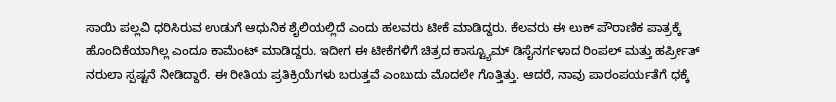ಸಾಯಿ ಪಲ್ಲವಿ ಧರಿಸಿರುವ ಉಡುಗೆ ಆಧುನಿಕ ಶೈಲಿಯಲ್ಲಿದೆ ಎಂದು ಹಲವರು ಟೀಕೆ ಮಾಡಿದ್ದರು. ಕೆಲವರು ಈ ಲುಕ್ ಪೌರಾಣಿಕ ಪಾತ್ರಕ್ಕೆ ಹೊಂದಿಕೆಯಾಗಿಲ್ಲ ಎಂದೂ ಕಾಮೆಂಟ್ ಮಾಡಿದ್ದರು. ಇದೀಗ ಈ ಟೀಕೆಗಳಿಗೆ ಚಿತ್ರದ ಕಾಸ್ಟ್ಯೂಮ್ ಡಿಸೈನರ್ಗಳಾದ ರಿಂಪಲ್ ಮತ್ತು ಹರ್ಪ್ರೀತ್ ನರುಲಾ ಸ್ಪಷ್ಟನೆ ನೀಡಿದ್ದಾರೆ. ಈ ರೀತಿಯ ಪ್ರತಿಕ್ರಿಯೆಗಳು ಬರುತ್ತವೆ ಎಂಬುದು ಮೊದಲೇ ಗೊತ್ತಿತ್ತು. ಆದರೆ, ನಾವು ಪಾರಂಪರ್ಯತೆಗೆ ಧಕ್ಕೆ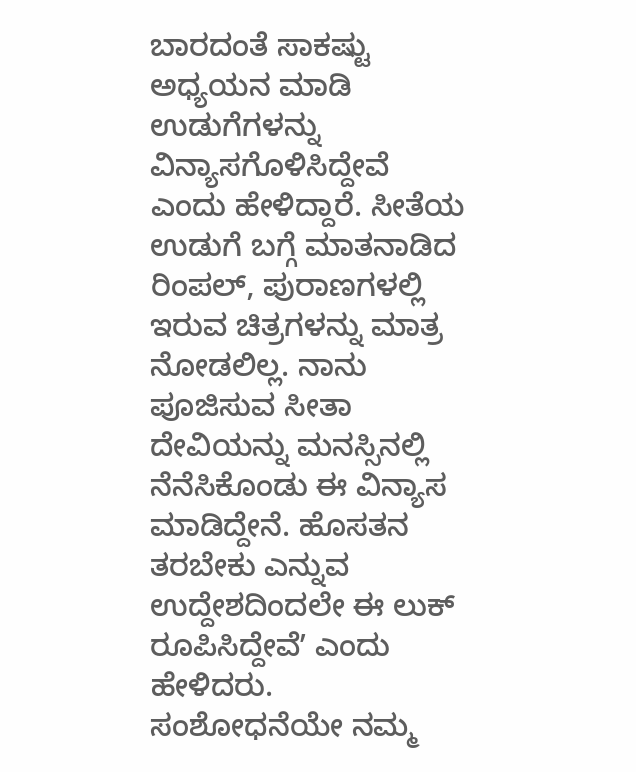ಬಾರದಂತೆ ಸಾಕಷ್ಟು ಅಧ್ಯಯನ ಮಾಡಿ ಉಡುಗೆಗಳನ್ನು ವಿನ್ಯಾಸಗೊಳಿಸಿದ್ದೇವೆ ಎಂದು ಹೇಳಿದ್ದಾರೆ. ಸೀತೆಯ ಉಡುಗೆ ಬಗ್ಗೆ ಮಾತನಾಡಿದ ರಿಂಪಲ್, ಪುರಾಣಗಳಲ್ಲಿ ಇರುವ ಚಿತ್ರಗಳನ್ನು ಮಾತ್ರ ನೋಡಲಿಲ್ಲ. ನಾನು ಪೂಜಿಸುವ ಸೀತಾ ದೇವಿಯನ್ನು ಮನಸ್ಸಿನಲ್ಲಿ ನೆನೆಸಿಕೊಂಡು ಈ ವಿನ್ಯಾಸ ಮಾಡಿದ್ದೇನೆ. ಹೊಸತನ ತರಬೇಕು ಎನ್ನುವ ಉದ್ದೇಶದಿಂದಲೇ ಈ ಲುಕ್ ರೂಪಿಸಿದ್ದೇವೆʼ ಎಂದು ಹೇಳಿದರು. ಸಂಶೋಧನೆಯೇ ನಮ್ಮ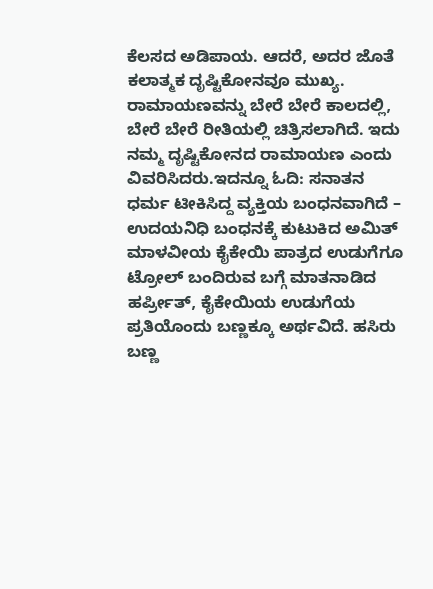ಕೆಲಸದ ಅಡಿಪಾಯ. ಆದರೆ, ಅದರ ಜೊತೆ ಕಲಾತ್ಮಕ ದೃಷ್ಟಿಕೋನವೂ ಮುಖ್ಯ. ರಾಮಾಯಣವನ್ನು ಬೇರೆ ಬೇರೆ ಕಾಲದಲ್ಲಿ, ಬೇರೆ ಬೇರೆ ರೀತಿಯಲ್ಲಿ ಚಿತ್ರಿಸಲಾಗಿದೆ. ಇದು ನಮ್ಮ ದೃಷ್ಟಿಕೋನದ ರಾಮಾಯಣ ಎಂದು ವಿವರಿಸಿದರು.ಇದನ್ನೂ ಓದಿ: ಸನಾತನ ಧರ್ಮ ಟೀಕಿಸಿದ್ದ ವ್ಯಕ್ತಿಯ ಬಂಧನವಾಗಿದೆ – ಉದಯನಿಧಿ ಬಂಧನಕ್ಕೆ ಕುಟುಕಿದ ಅಮಿತ್ ಮಾಳವೀಯ ಕೈಕೇಯಿ ಪಾತ್ರದ ಉಡುಗೆಗೂ ಟ್ರೋಲ್ ಬಂದಿರುವ ಬಗ್ಗೆ ಮಾತನಾಡಿದ ಹರ್ಪ್ರೀತ್, ಕೈಕೇಯಿಯ ಉಡುಗೆಯ ಪ್ರತಿಯೊಂದು ಬಣ್ಣಕ್ಕೂ ಅರ್ಥವಿದೆ. ಹಸಿರು ಬಣ್ಣ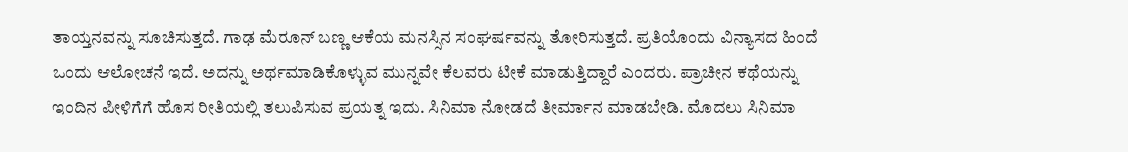ತಾಯ್ತನವನ್ನು ಸೂಚಿಸುತ್ತದೆ. ಗಾಢ ಮೆರೂನ್ ಬಣ್ಣ ಆಕೆಯ ಮನಸ್ಸಿನ ಸಂಘರ್ಷವನ್ನು ತೋರಿಸುತ್ತದೆ. ಪ್ರತಿಯೊಂದು ವಿನ್ಯಾಸದ ಹಿಂದೆ ಒಂದು ಆಲೋಚನೆ ಇದೆ. ಅದನ್ನು ಅರ್ಥಮಾಡಿಕೊಳ್ಳುವ ಮುನ್ನವೇ ಕೆಲವರು ಟೀಕೆ ಮಾಡುತ್ತಿದ್ದಾರೆ ಎಂದರು. ಪ್ರಾಚೀನ ಕಥೆಯನ್ನು ಇಂದಿನ ಪೀಳಿಗೆಗೆ ಹೊಸ ರೀತಿಯಲ್ಲಿ ತಲುಪಿಸುವ ಪ್ರಯತ್ನ ಇದು. ಸಿನಿಮಾ ನೋಡದೆ ತೀರ್ಮಾನ ಮಾಡಬೇಡಿ. ಮೊದಲು ಸಿನಿಮಾ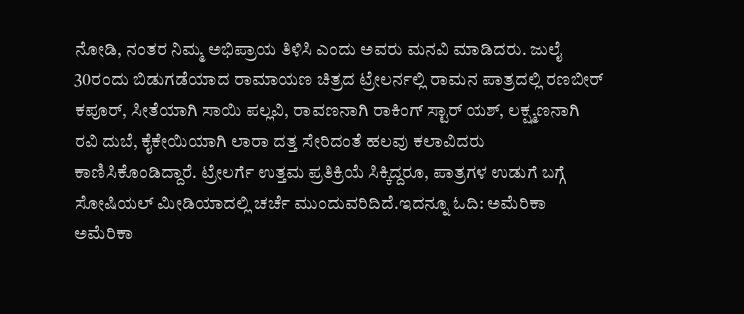ನೋಡಿ, ನಂತರ ನಿಮ್ಮ ಅಭಿಪ್ರಾಯ ತಿಳಿಸಿ ಎಂದು ಅವರು ಮನವಿ ಮಾಡಿದರು. ಜುಲೈ 30ರಂದು ಬಿಡುಗಡೆಯಾದ ರಾಮಾಯಣ ಚಿತ್ರದ ಟ್ರೇಲರ್ನಲ್ಲಿ ರಾಮನ ಪಾತ್ರದಲ್ಲಿ ರಣಬೀರ್ ಕಪೂರ್, ಸೀತೆಯಾಗಿ ಸಾಯಿ ಪಲ್ಲವಿ, ರಾವಣನಾಗಿ ರಾಕಿಂಗ್ ಸ್ಟಾರ್ ಯಶ್, ಲಕ್ಷ್ಮಣನಾಗಿ ರವಿ ದುಬೆ, ಕೈಕೇಯಿಯಾಗಿ ಲಾರಾ ದತ್ತ ಸೇರಿದಂತೆ ಹಲವು ಕಲಾವಿದರು ಕಾಣಿಸಿಕೊಂಡಿದ್ದಾರೆ. ಟ್ರೇಲರ್ಗೆ ಉತ್ತಮ ಪ್ರತಿಕ್ರಿಯೆ ಸಿಕ್ಕಿದ್ದರೂ, ಪಾತ್ರಗಳ ಉಡುಗೆ ಬಗ್ಗೆ ಸೋಷಿಯಲ್ ಮೀಡಿಯಾದಲ್ಲಿ ಚರ್ಚೆ ಮುಂದುವರಿದಿದೆ.ಇದನ್ನೂ ಓದಿ: ಅಮೆರಿಕಾ ಅಮೆರಿಕಾ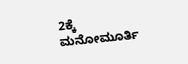2ಕ್ಕೆ ಮನೋಮೂರ್ತಿ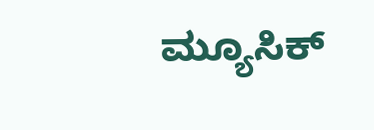ಮ್ಯೂಸಿಕ್